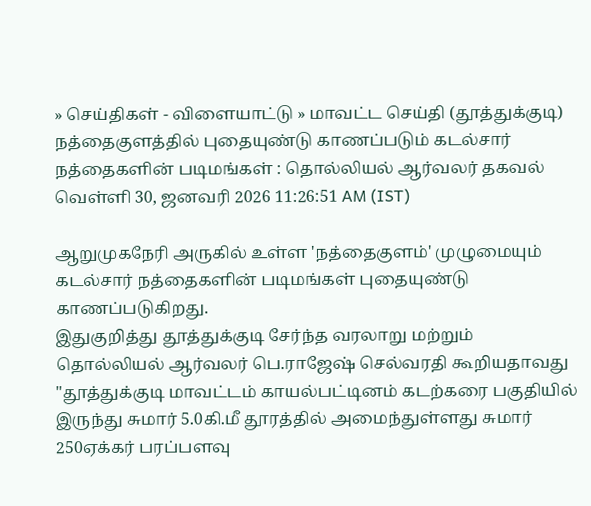» செய்திகள் - விளையாட்டு » மாவட்ட செய்தி (தூத்துக்குடி)
நத்தைகுளத்தில் புதையுண்டு காணப்படும் கடல்சார் நத்தைகளின் படிமங்கள் : தொல்லியல் ஆர்வலர் தகவல்
வெள்ளி 30, ஜனவரி 2026 11:26:51 AM (IST)

ஆறுமுகநேரி அருகில் உள்ள 'நத்தைகுளம்' முழுமையும் கடல்சார் நத்தைகளின் படிமங்கள் புதையுண்டு காணப்படுகிறது.
இதுகுறித்து தூத்துக்குடி சேர்ந்த வரலாறு மற்றும் தொல்லியல் ஆர்வலர் பெ.ராஜேஷ் செல்வரதி கூறியதாவது "தூத்துக்குடி மாவட்டம் காயல்பட்டினம் கடற்கரை பகுதியில் இருந்து சுமார் 5.0கி.மீ தூரத்தில் அமைந்துள்ளது சுமார் 250ஏக்கர் பரப்பளவு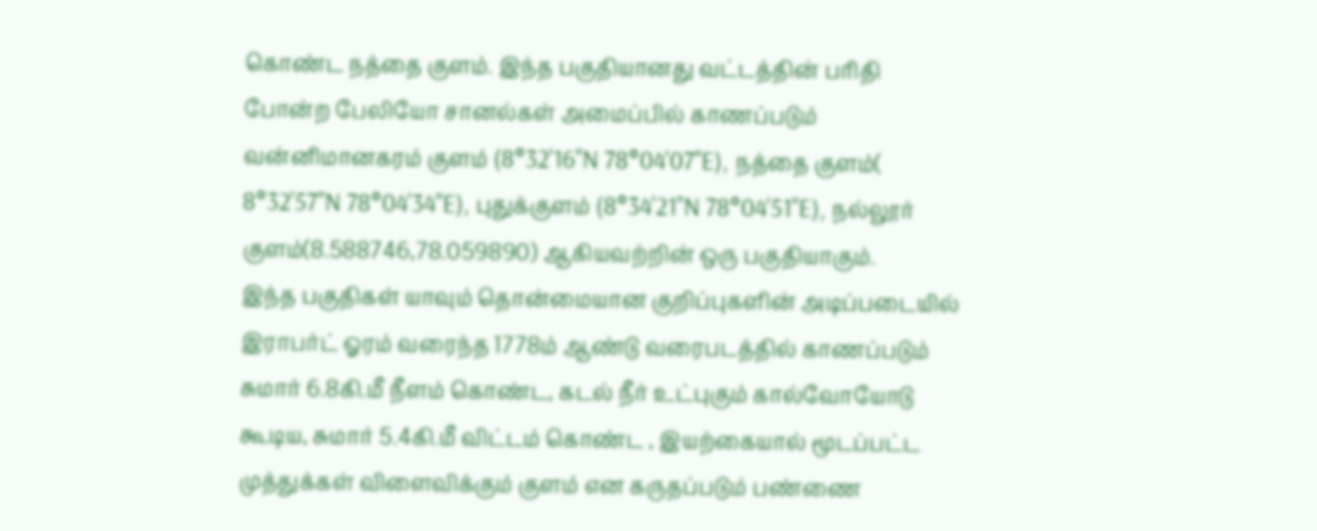கொண்ட நத்தை குளம். இந்த பகுதியானது வட்டத்தின் பரிதி போன்ற பேலியோ சானல்கள் அமைப்பில் காணப்படும் வன்னிமானகரம் குளம் (8°32'16"N 78°04'07"E), நத்தை குளம்( 8°32'57"N 78°04'34"E), புதுக்குளம் (8°34'21"N 78°04'51"E), நல்லூர் குளம்(8.588746,78.059890) ஆகியவற்றின் ஒரு பகுதியாகும்.
இந்த பகுதிகள் யாவும் தொன்மையான குறிப்புகளின் அடிப்படையில் இராபர்ட் ஓரம் வரைந்த 1778ம் ஆண்டு வரைபடத்தில் காணப்படும் சுமார் 6.8கி.மீ நீளம் கொண்ட, கடல் நீர் உட்புகும் கால்வோயோடு கூடிய, சுமார் 5.4கி.மீ விட்டம் கொண்ட , இயற்கையால் மூடப்பட்ட முத்துக்கள் விளைவிக்கும் குளம் என கருதப்படும் பண்ணை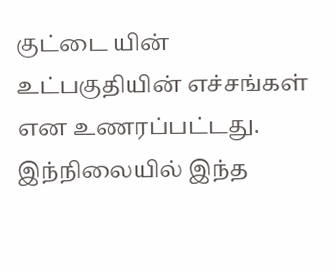குட்டை யின் உட்பகுதியின் எச்சங்கள் என உணரப்பட்டது.
இந்நிலையில் இந்த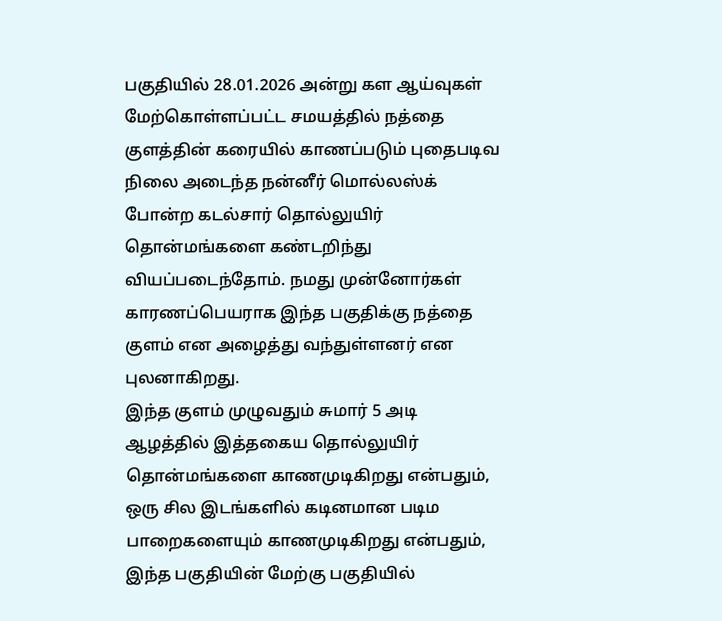பகுதியில் 28.01.2026 அன்று கள ஆய்வுகள் மேற்கொள்ளப்பட்ட சமயத்தில் நத்தை குளத்தின் கரையில் காணப்படும் புதைபடிவ நிலை அடைந்த நன்னீர் மொல்லஸ்க் போன்ற கடல்சார் தொல்லுயிர் தொன்மங்களை கண்டறிந்து வியப்படைந்தோம். நமது முன்னோர்கள் காரணப்பெயராக இந்த பகுதிக்கு நத்தை குளம் என அழைத்து வந்துள்ளனர் என புலனாகிறது.
இந்த குளம் முழுவதும் சுமார் 5 அடி ஆழத்தில் இத்தகைய தொல்லுயிர் தொன்மங்களை காணமுடிகிறது என்பதும், ஒரு சில இடங்களில் கடினமான படிம பாறைகளையும் காணமுடிகிறது என்பதும், இந்த பகுதியின் மேற்கு பகுதியில்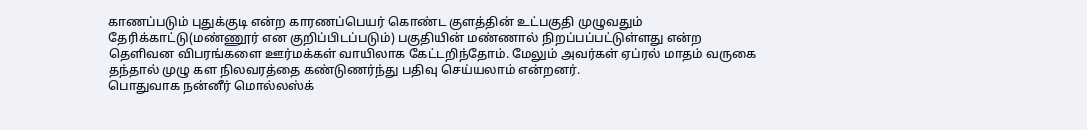காணப்படும் புதுக்குடி என்ற காரணப்பெயர் கொண்ட குளத்தின் உட்பகுதி முழுவதும் தேரிக்காட்டு(மண்ணூர் என குறிப்பிடப்படும்) பகுதியின் மண்ணால் நிறப்பப்பட்டுள்ளது என்ற தெளிவன விபரங்களை ஊர்மக்கள் வாயிலாக கேட்டறிந்தோம். மேலும் அவர்கள் ஏப்ரல் மாதம் வருகை தந்தால் முழு கள நிலவரத்தை கண்டுணர்ந்து பதிவு செய்யலாம் என்றனர்.
பொதுவாக நன்னீர் மொல்லஸ்க்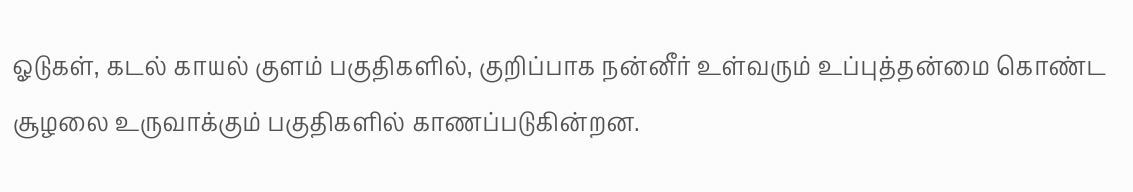ஓடுகள், கடல் காயல் குளம் பகுதிகளில், குறிப்பாக நன்னீர் உள்வரும் உப்புத்தன்மை கொண்ட சூழலை உருவாக்கும் பகுதிகளில் காணப்படுகின்றன.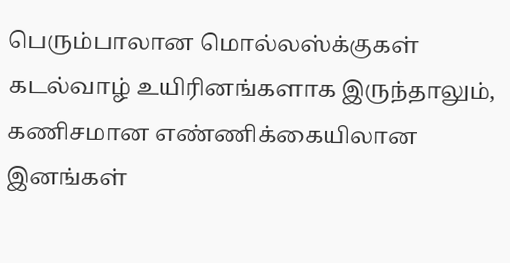பெரும்பாலான மொல்லஸ்க்குகள் கடல்வாழ் உயிரினங்களாக இருந்தாலும், கணிசமான எண்ணிக்கையிலான இனங்கள்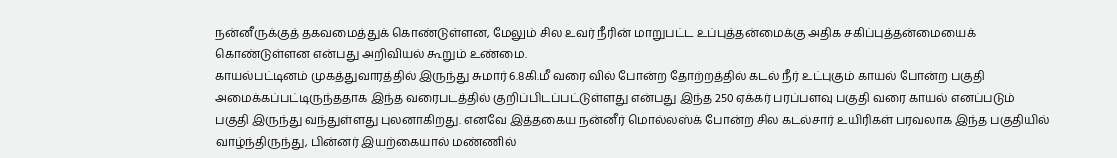நன்னீருக்குத் தகவமைத்துக் கொண்டுள்ளன, மேலும் சில உவர் நீரின் மாறுபட்ட உப்புத்தன்மைக்கு அதிக சகிப்புத்தன்மையைக் கொண்டுள்ளன என்பது அறிவியல் கூறும் உண்மை.
காயல்பட்டினம் முகத்துவாரத்தில் இருந்து சுமார் 6.8கி.மீ வரை வில் போன்ற தோற்றத்தில் கடல் நீர் உட்புகும் காயல் போன்ற பகுதி அமைக்கப்பட்டிருந்ததாக இந்த வரைபடத்தில் குறிப்பிடப்பட்டுள்ளது என்பது இந்த 250 ஏக்கர் பரப்பளவு பகுதி வரை காயல் எனப்படும் பகுதி இருந்து வந்துள்ளது புலனாகிறது. எனவே இத்தகைய நன்னீர் மொல்லஸ்க் போன்ற சில கடல்சார் உயிரிகள் பரவலாக இந்த பகுதியில் வாழ்ந்திருந்து, பின்னர் இயற்கையால் மண்ணில்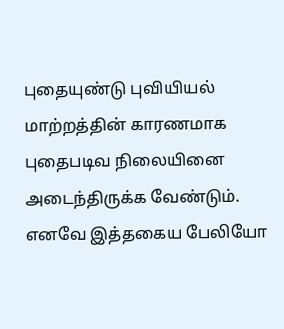புதையுண்டு புவியியல் மாற்றத்தின் காரணமாக புதைபடிவ நிலையினை அடைந்திருக்க வேண்டும்.
எனவே இத்தகைய பேலியோ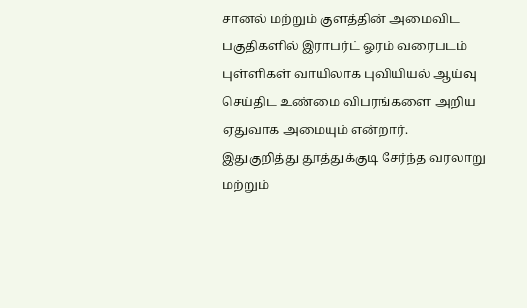சானல் மற்றும் குளத்தின் அமைவிட பகுதிகளில் இராபர்ட் ஓரம் வரைபடம் புள்ளிகள் வாயிலாக புவியியல் ஆய்வு செய்திட உண்மை விபரங்களை அறிய ஏதுவாக அமையும் என்றார்.
இதுகுறித்து தூத்துக்குடி சேர்ந்த வரலாறு மற்றும்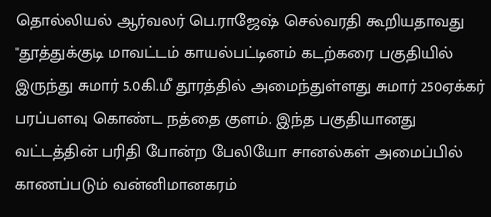தொல்லியல் ஆர்வலர் பெ.ராஜேஷ் செல்வரதி கூறியதாவது "தூத்துக்குடி மாவட்டம் காயல்பட்டினம் கடற்கரை பகுதியில் இருந்து சுமார் 5.0கி.மீ தூரத்தில் அமைந்துள்ளது சுமார் 250ஏக்கர் பரப்பளவு கொண்ட நத்தை குளம். இந்த பகுதியானது வட்டத்தின் பரிதி போன்ற பேலியோ சானல்கள் அமைப்பில் காணப்படும் வன்னிமானகரம்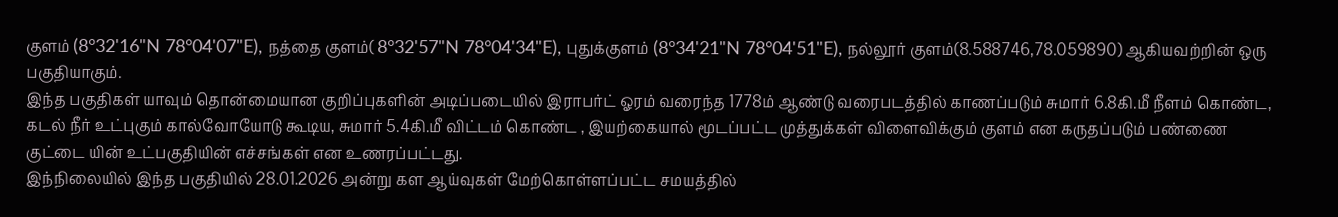குளம் (8°32'16"N 78°04'07"E), நத்தை குளம்( 8°32'57"N 78°04'34"E), புதுக்குளம் (8°34'21"N 78°04'51"E), நல்லூர் குளம்(8.588746,78.059890) ஆகியவற்றின் ஒரு பகுதியாகும்.
இந்த பகுதிகள் யாவும் தொன்மையான குறிப்புகளின் அடிப்படையில் இராபர்ட் ஓரம் வரைந்த 1778ம் ஆண்டு வரைபடத்தில் காணப்படும் சுமார் 6.8கி.மீ நீளம் கொண்ட, கடல் நீர் உட்புகும் கால்வோயோடு கூடிய, சுமார் 5.4கி.மீ விட்டம் கொண்ட , இயற்கையால் மூடப்பட்ட முத்துக்கள் விளைவிக்கும் குளம் என கருதப்படும் பண்ணை குட்டை யின் உட்பகுதியின் எச்சங்கள் என உணரப்பட்டது.
இந்நிலையில் இந்த பகுதியில் 28.01.2026 அன்று கள ஆய்வுகள் மேற்கொள்ளப்பட்ட சமயத்தில்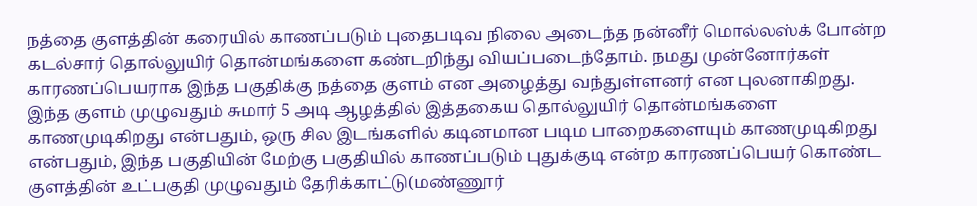நத்தை குளத்தின் கரையில் காணப்படும் புதைபடிவ நிலை அடைந்த நன்னீர் மொல்லஸ்க் போன்ற கடல்சார் தொல்லுயிர் தொன்மங்களை கண்டறிந்து வியப்படைந்தோம். நமது முன்னோர்கள் காரணப்பெயராக இந்த பகுதிக்கு நத்தை குளம் என அழைத்து வந்துள்ளனர் என புலனாகிறது.
இந்த குளம் முழுவதும் சுமார் 5 அடி ஆழத்தில் இத்தகைய தொல்லுயிர் தொன்மங்களை காணமுடிகிறது என்பதும், ஒரு சில இடங்களில் கடினமான படிம பாறைகளையும் காணமுடிகிறது என்பதும், இந்த பகுதியின் மேற்கு பகுதியில் காணப்படும் புதுக்குடி என்ற காரணப்பெயர் கொண்ட குளத்தின் உட்பகுதி முழுவதும் தேரிக்காட்டு(மண்ணூர்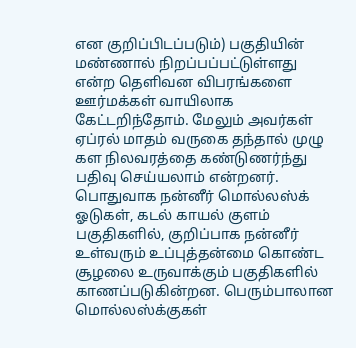என குறிப்பிடப்படும்) பகுதியின் மண்ணால் நிறப்பப்பட்டுள்ளது என்ற தெளிவன விபரங்களை ஊர்மக்கள் வாயிலாக கேட்டறிந்தோம். மேலும் அவர்கள் ஏப்ரல் மாதம் வருகை தந்தால் முழு கள நிலவரத்தை கண்டுணர்ந்து பதிவு செய்யலாம் என்றனர்.
பொதுவாக நன்னீர் மொல்லஸ்க் ஓடுகள், கடல் காயல் குளம் பகுதிகளில், குறிப்பாக நன்னீர் உள்வரும் உப்புத்தன்மை கொண்ட சூழலை உருவாக்கும் பகுதிகளில் காணப்படுகின்றன. பெரும்பாலான மொல்லஸ்க்குகள்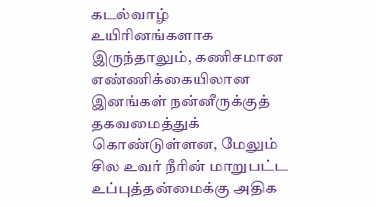கடல்வாழ் உயிரினங்களாக இருந்தாலும், கணிசமான எண்ணிக்கையிலான இனங்கள் நன்னீருக்குத் தகவமைத்துக் கொண்டுள்ளன, மேலும் சில உவர் நீரின் மாறுபட்ட உப்புத்தன்மைக்கு அதிக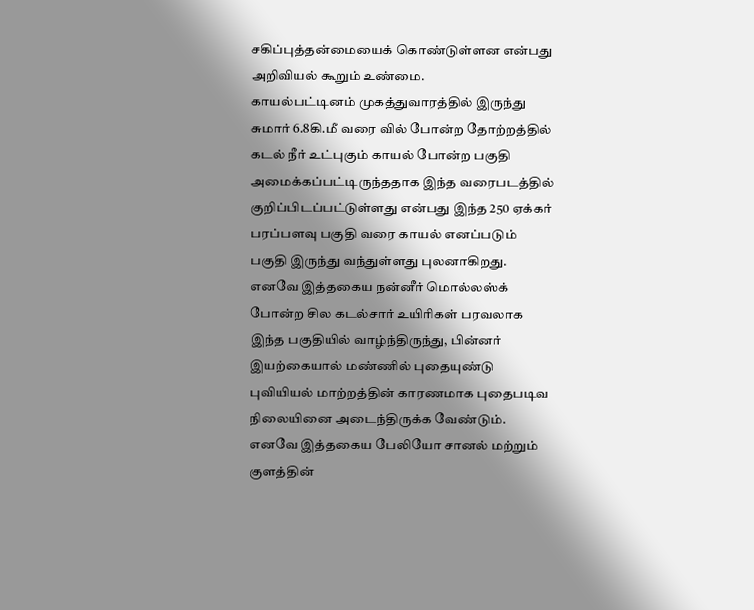சகிப்புத்தன்மையைக் கொண்டுள்ளன என்பது அறிவியல் கூறும் உண்மை.
காயல்பட்டினம் முகத்துவாரத்தில் இருந்து சுமார் 6.8கி.மீ வரை வில் போன்ற தோற்றத்தில் கடல் நீர் உட்புகும் காயல் போன்ற பகுதி அமைக்கப்பட்டிருந்ததாக இந்த வரைபடத்தில் குறிப்பிடப்பட்டுள்ளது என்பது இந்த 250 ஏக்கர் பரப்பளவு பகுதி வரை காயல் எனப்படும் பகுதி இருந்து வந்துள்ளது புலனாகிறது. எனவே இத்தகைய நன்னீர் மொல்லஸ்க் போன்ற சில கடல்சார் உயிரிகள் பரவலாக இந்த பகுதியில் வாழ்ந்திருந்து, பின்னர் இயற்கையால் மண்ணில் புதையுண்டு புவியியல் மாற்றத்தின் காரணமாக புதைபடிவ நிலையினை அடைந்திருக்க வேண்டும்.
எனவே இத்தகைய பேலியோ சானல் மற்றும் குளத்தின்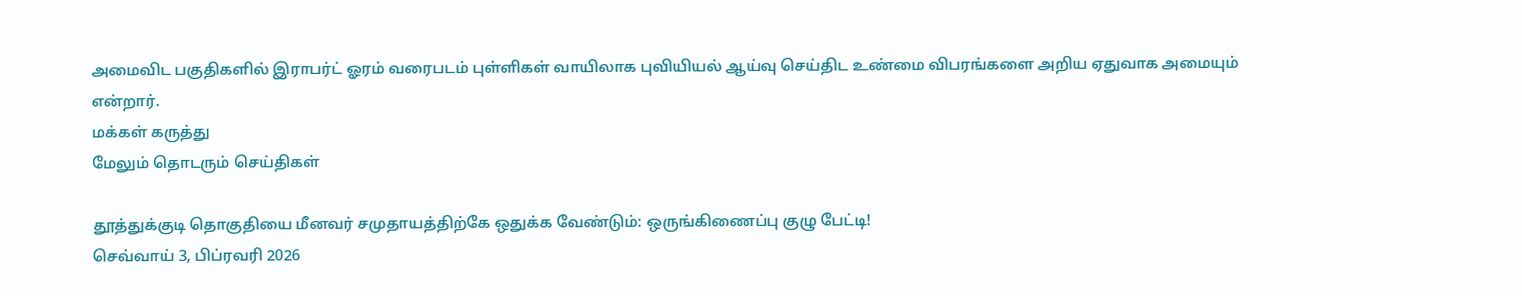அமைவிட பகுதிகளில் இராபர்ட் ஓரம் வரைபடம் புள்ளிகள் வாயிலாக புவியியல் ஆய்வு செய்திட உண்மை விபரங்களை அறிய ஏதுவாக அமையும் என்றார்.
மக்கள் கருத்து
மேலும் தொடரும் செய்திகள்

தூத்துக்குடி தொகுதியை மீனவர் சமுதாயத்திற்கே ஒதுக்க வேண்டும்: ஒருங்கிணைப்பு குழு பேட்டி!
செவ்வாய் 3, பிப்ரவரி 2026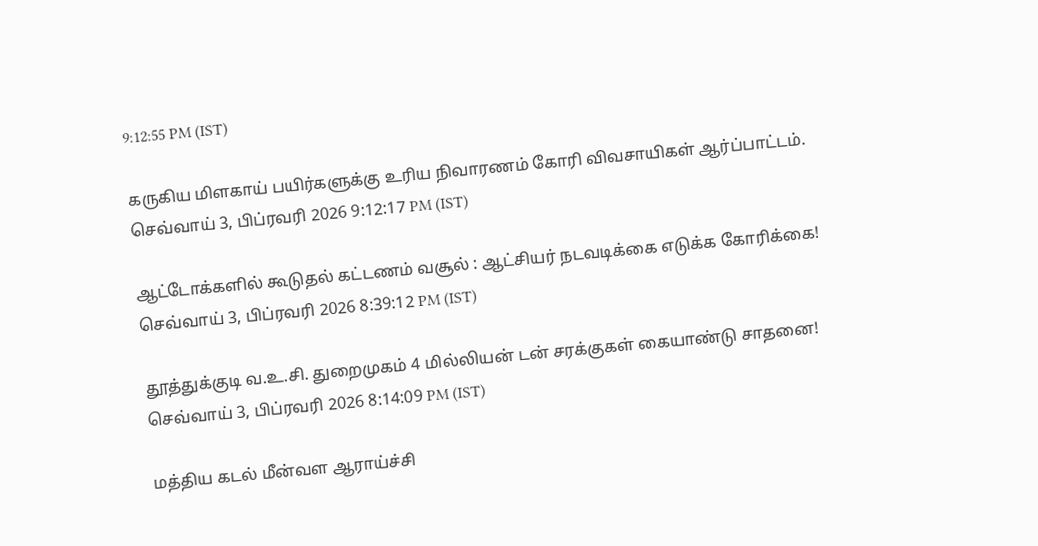9:12:55 PM (IST)

கருகிய மிளகாய் பயிர்களுக்கு உரிய நிவாரணம் கோரி விவசாயிகள் ஆர்ப்பாட்டம்.
செவ்வாய் 3, பிப்ரவரி 2026 9:12:17 PM (IST)

ஆட்டோக்களில் கூடுதல் கட்டணம் வசூல் : ஆட்சியர் நடவடிக்கை எடுக்க கோரிக்கை!
செவ்வாய் 3, பிப்ரவரி 2026 8:39:12 PM (IST)

தூத்துக்குடி வ.உ.சி. துறைமுகம் 4 மில்லியன் டன் சரக்குகள் கையாண்டு சாதனை!
செவ்வாய் 3, பிப்ரவரி 2026 8:14:09 PM (IST)

மத்திய கடல் மீன்வள ஆராய்ச்சி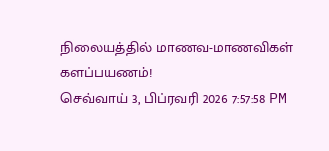நிலையத்தில் மாணவ-மாணவிகள் களப்பயணம்!
செவ்வாய் 3, பிப்ரவரி 2026 7:57:58 PM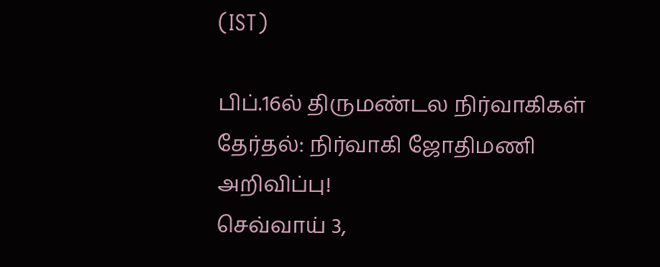(IST)

பிப்.16ல் திருமண்டல நிர்வாகிகள் தேர்தல்: நிர்வாகி ஜோதிமணி அறிவிப்பு!
செவ்வாய் 3,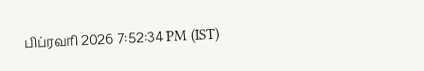பிப்ரவரி 2026 7:52:34 PM (IST)